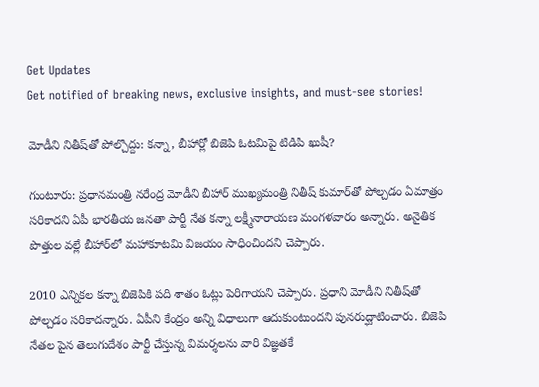Get Updates
Get notified of breaking news, exclusive insights, and must-see stories!

మోడీని నితీష్‌తో పోల్చొద్దు: కన్నా, బీహార్లో బిజెపి ఓటమిపై టిడిపి ఖుషీ?

గుంటూరు: ప్రధానమంత్రి నరేంద్ర మోడీని బీహార్ ముఖ్యమంత్రి నితీష్ కుమార్‌తో పోల్చడం ఏమాత్రం సరికాదని ఏపీ భారతీయ జనతా పార్టీ నేత కన్నా లక్ష్మీనారాయణ మంగళవారం అన్నారు. అనైతిక పొత్తుల వల్లే బీహార్‌లో మహాకూటమి విజయం సాధించిందని చెప్పారు.

2010 ఎన్నికల కన్నా బిజెపికి పది శాతం ఓట్లు పెరిగాయని చెప్పారు. ప్రధాని మోడీని నితీష్‌తో పోల్చడం సరికాదన్నారు. ఏపీని కేంద్రం అన్ని విధాలుగా ఆదుకుంటుందని పునరుద్ఘాటించారు. బిజెపి నేతల పైన తెలుగుదేశం పార్టీ చేస్తున్న విమర్శలను వారి విజ్ఞతకే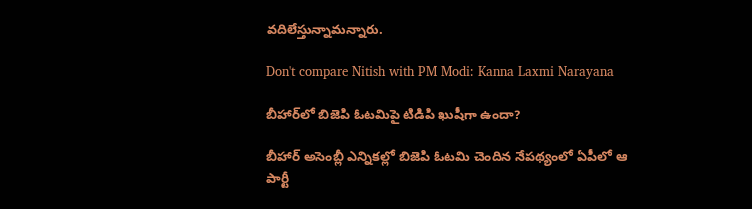వదిలేస్తున్నామన్నారు.

Don't compare Nitish with PM Modi: Kanna Laxmi Narayana

బీహార్‌లో బిజెపి ఓటమిపై టిడిపి ఖుషీగా ఉందా?

బీహార్ అసెంబ్లీ ఎన్నికల్లో బిజెపి ఓటమి చెందిన నేపథ్యంలో ఏపీలో ఆ పార్టీ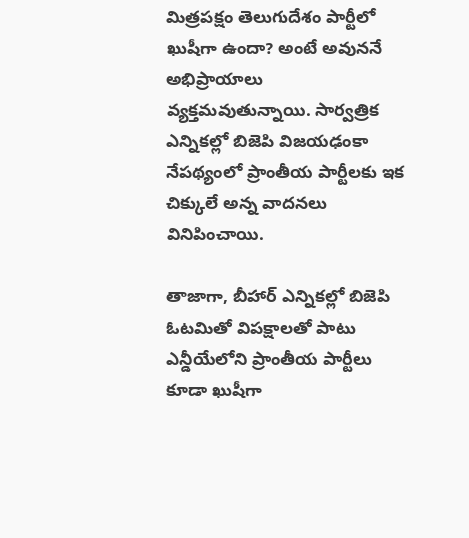మిత్రపక్షం తెలుగుదేశం పార్టీలో ఖుషీగా ఉందా? అంటే అవుననే అభిప్రాయాలు వ్యక్తమవుతున్నాయి. సార్వత్రిక ఎన్నికల్లో బిజెపి విజయఢంకా నేపథ్యంలో ప్రాంతీయ పార్టీలకు ఇక చిక్కులే అన్న వాదనలు వినిపించాయి.

తాజాగా, బీహార్ ఎన్నికల్లో బిజెపి ఓటమితో విపక్షాలతో పాటు ఎన్డీయేలోని ప్రాంతీయ పార్టీలు కూడా ఖుషీగా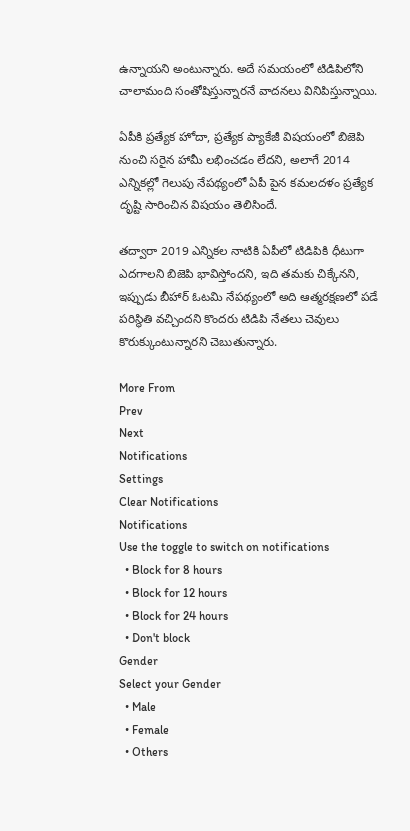ఉన్నాయని అంటున్నారు. అదే సమయంలో టిడిపిలోని చాలామంది సంతోషిస్తున్నారనే వాదనలు వినిపిస్తున్నాయి.

ఏపీకి ప్రత్యేక హోదా, ప్రత్యేక ప్యాకేజీ విషయంలో బిజెపి నుంచి సరైన హామీ లభించడం లేదని, అలాగే 2014 ఎన్నికల్లో గెలుపు నేపథ్యంలో ఏపీ పైన కమలదళం ప్రత్యేక దృష్టి సారించిన విషయం తెలిసిందే.

తద్వారా 2019 ఎన్నికల నాటికి ఏపీలో టిడిపికి ధీటుగా ఎదగాలని బిజెపి భావిస్తోందని, ఇది తమకు చిక్కేనని, ఇప్పుడు బీహార్ ఓటమి నేపథ్యంలో అది ఆత్మరక్షణలో పడే పరిస్థితి వచ్చిందని కొందరు టిడిపి నేతలు చెవులు కొరుక్కుంటున్నారని చెబుతున్నారు.

More From
Prev
Next
Notifications
Settings
Clear Notifications
Notifications
Use the toggle to switch on notifications
  • Block for 8 hours
  • Block for 12 hours
  • Block for 24 hours
  • Don't block
Gender
Select your Gender
  • Male
  • Female
  • Others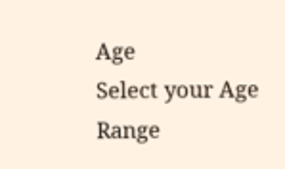Age
Select your Age Range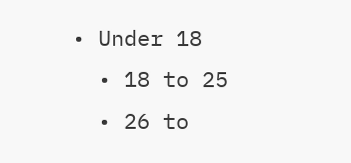• Under 18
  • 18 to 25
  • 26 to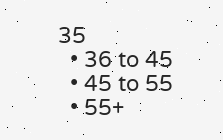35
  • 36 to 45
  • 45 to 55
  • 55+